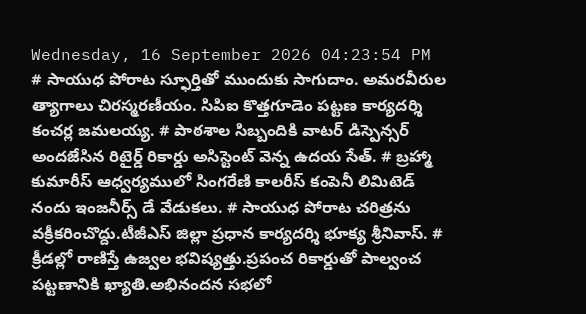Wednesday, 16 September 2026 04:23:54 PM
# సాయుధ పోరాట స్ఫూర్తితో ముందుకు సాగుదాం. అమరవీరుల త్యాగాలు చిరస్మరణీయం. సిపిఐ కొత్తగూడెం పట్టణ కార్యదర్శి కంచర్ల జమలయ్య. # పాఠశాల సిబ్బందికి వాటర్ డిస్పెన్సర్ అందజేసిన రిటైర్డ్ రికార్డు అసిస్టెంట్ వెన్న ఉదయ సేత్. # బ్రహ్మా కుమారీస్ ఆధ్వర్యములో సింగరేణి కాలరీస్ కంపెనీ లిమిటెడ్ నందు ఇంజనీర్స్ డే వేడుకలు. # సాయుధ పోరాట చరిత్రను వక్రీకరించొద్దు.టీజీఎస్ జిల్లా ప్రధాన కార్యదర్శి భూక్య శ్రీనివాస్. # క్రీడల్లో రాణిస్తే ఉజ్వల భవిష్యత్తు.ప్రపంచ రికార్డుతో పాల్వంచ పట్టణానికి ఖ్యాతి.అభినందన సభలో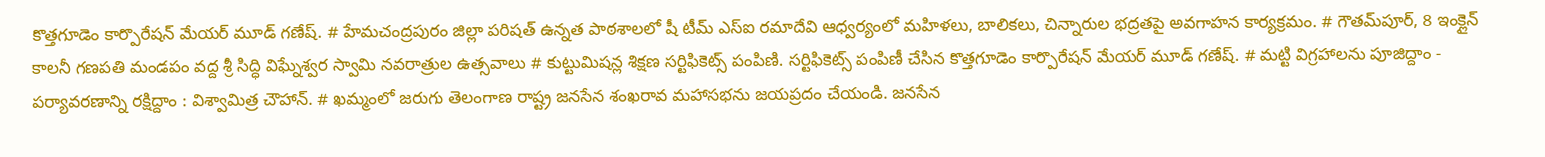కొత్తగూడెం కార్పొరేషన్ మేయర్ మూడ్ గణేష్. # హేమచంద్రపురం జిల్లా పరిషత్ ఉన్నత పాఠశాలలో షీ టీమ్‌ ఎస్‌ఐ రమాదేవి ఆధ్వర్యంలో మహిళలు, బాలికలు, చిన్నారుల భద్రతపై అవగాహన కార్యక్రమం. # గౌతమ్‌పూర్, 8 ఇంక్లైన్ కాలనీ గణపతి మండపం వద్ద శ్రీ సిద్ధి విఘ్నేశ్వర స్వామి నవరాత్రుల ఉత్సవాలు # కుట్టుమిషన్ల శిక్షణ సర్టిఫికెట్స్ పంపిణి. సర్టిఫికెట్స్ పంపిణీ చేసిన కొత్తగూడెం కార్పొరేషన్ మేయర్ మూడ్ గణేష్. # మట్టి విగ్రహాలను పూజిద్దాం - పర్యావరణాన్ని రక్షిద్దాం : విశ్వామిత్ర చౌహాన్. # ఖమ్మంలో జరుగు తెలంగాణ రాష్ట్ర జనసేన శంఖరావ మహాసభను జయప్రదం చేయండి. జనసేన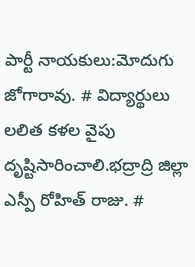పార్టీ నాయకులు:మోదుగు జోగారావు. # విద్యార్థులు లలిత కళల వైపు దృష్టిసారించాలి.భద్రాద్రి జిల్లా ఎస్పీ రోహిత్ రాజు. #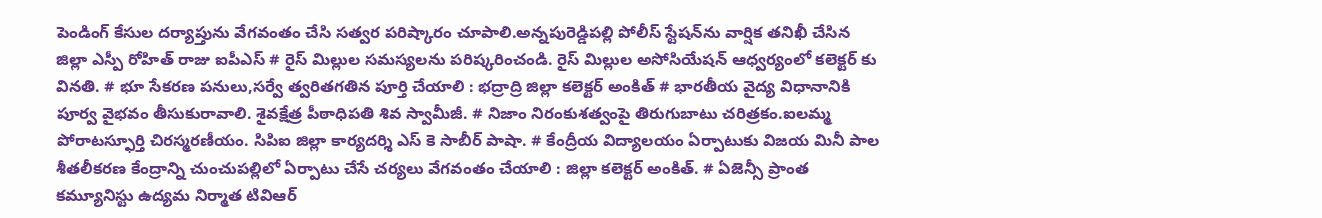పెండింగ్ కేసుల దర్యాప్తును వేగవంతం చేసి సత్వర పరిష్కారం చూపాలి.అన్నపురెడ్డిపల్లి పోలీస్ స్టేషన్‌ను వార్షిక తనిఖీ చేసిన జిల్లా ఎస్పీ రోహిత్ రాజు ఐపీఎస్ # రైస్ మిల్లుల సమస్యలను పరిష్కరించండి. రైస్ మిల్లుల అసోసియేషన్ ఆధ్వర్యంలో కలెక్టర్ కు వినతి. # భూ సేకరణ పనులు,సర్వే త్వరితగతిన పూర్తి చేయాలి : భద్రాద్రి జిల్లా కలెక్టర్ అంకిత్ # భారతీయ వైద్య విధానానికి పూర్వ వైభవం తీసుకురావాలి. శైవక్షేత్ర పీఠాధిపతి శివ స్వామీజీ. # నిజాం నిరంకుశత్వంపై తిరుగుబాటు చరిత్రకం.ఐలమ్మ పోరాటస్ఫూర్తి చిరస్మరణీయం. సిపిఐ జిల్లా కార్యదర్శి ఎస్ కె సాబీర్ పాషా. # కేంద్రీయ విద్యాలయం ఏర్పాటుకు విజయ మినీ పాల శీతలీకరణ కేంద్రాన్ని చుంచుపల్లిలో ఏర్పాటు చేసే చర్యలు వేగవంతం చేయాలి : జిల్లా కలెక్టర్ అంకిత్. # ఏజెన్సీ ప్రాంత కమ్యూనిస్టు ఉద్యమ నిర్మాత టివిఆర్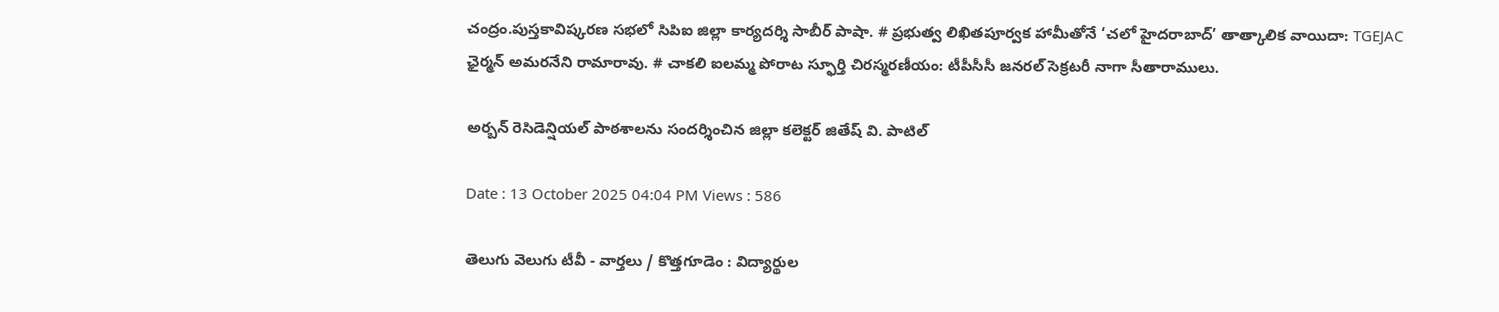చంద్రం.పుస్తకావిష్కరణ సభలో సిపిఐ జిల్లా కార్యదర్శి సాబీర్ పాషా. # ప్రభుత్వ లిఖితపూర్వక హామీతోనే ‘చలో హైదరాబాద్’ తాత్కాలిక వాయిదా: TGEJAC ఛైర్మన్ అమరనేని రామారావు. # చాకలి ఐలమ్మ పోరాట స్ఫూర్తి చిరస్మరణీయం: టీపీసీసీ జనరల్ సెక్రటరీ నాగా సీతారాములు.

అర్బన్ రెసిడెన్షియల్ పాఠశాలను సందర్శించిన జిల్లా కలెక్టర్ జితేష్ వి. పాటిల్

Date : 13 October 2025 04:04 PM Views : 586

తెలుగు వెలుగు టీవీ - వార్తలు / కొత్తగూడెం : విద్యార్థుల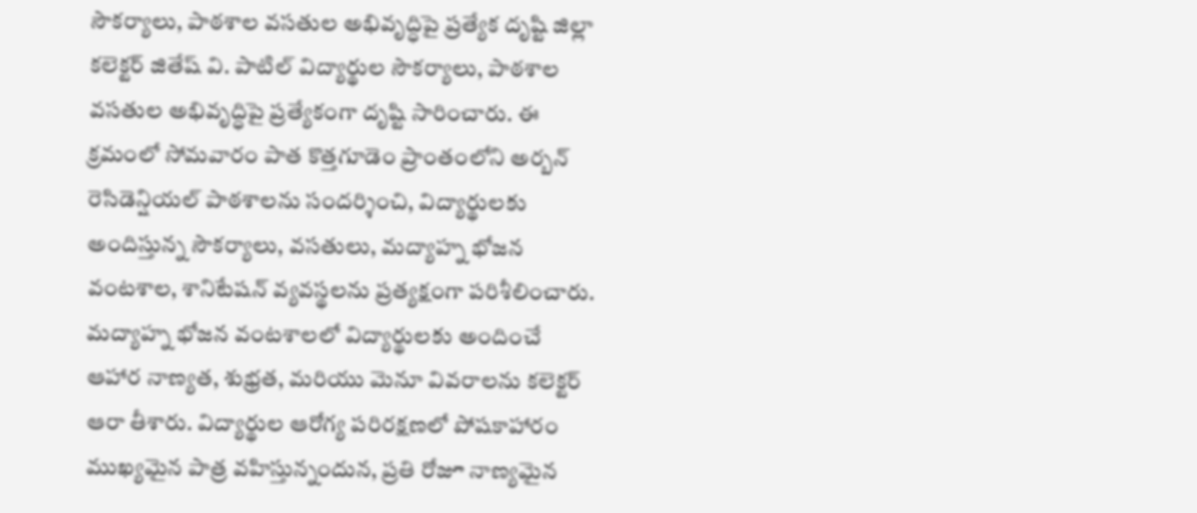సౌకర్యాలు, పాఠశాల వసతుల అభివృద్ధిపై ప్రత్యేక దృష్టి జిల్లా కలెక్టర్ జితేష్ వి. పాటిల్ విద్యార్థుల సౌకర్యాలు, పాఠశాల వసతుల అభివృద్ధిపై ప్రత్యేకంగా దృష్టి సారించారు. ఈ క్రమంలో సోమవారం పాత కొత్తగూడెం ప్రాంతంలోని అర్బన్ రెసిడెన్షియల్ పాఠశాలను సందర్శించి, విద్యార్థులకు అందిస్తున్న సౌకర్యాలు, వసతులు, మద్యాహ్న భోజన వంటశాల, శానిటేషన్ వ్యవస్థలను ప్రత్యక్షంగా పరిశీలించారు. మద్యాహ్న భోజన వంటశాలలో విద్యార్థులకు అందించే ఆహార నాణ్యత, శుభ్రత, మరియు మెనూ వివరాలను కలెక్టర్ ఆరా తీశారు. విద్యార్థుల ఆరోగ్య పరిరక్షణలో పోషకాహారం ముఖ్యమైన పాత్ర వహిస్తున్నందున, ప్రతి రోజూ నాణ్యమైన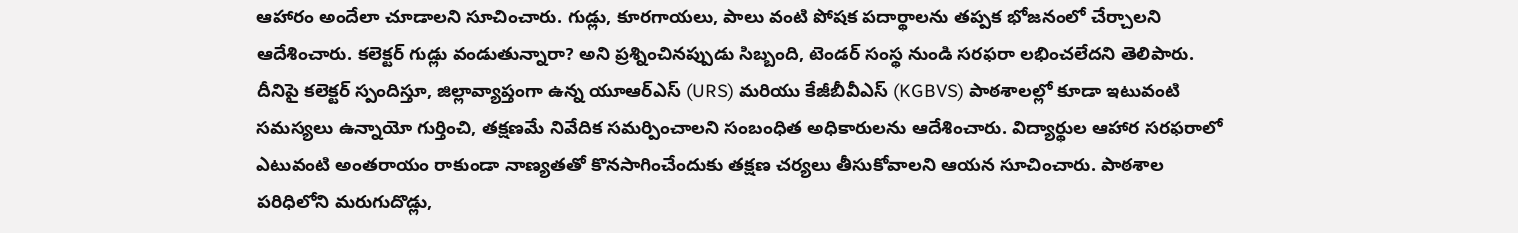ఆహారం అందేలా చూడాలని సూచించారు. గుడ్లు, కూరగాయలు, పాలు వంటి పోషక పదార్థాలను తప్పక భోజనంలో చేర్చాలని ఆదేశించారు. కలెక్టర్ గుడ్లు వండుతున్నారా? అని ప్రశ్నించినప్పుడు సిబ్బంది, టెండర్ సంస్థ నుండి సరఫరా లభించలేదని తెలిపారు. దీనిపై కలెక్టర్ స్పందిస్తూ, జిల్లావ్యాప్తంగా ఉన్న యూఆర్‌ఎస్ (URS) మరియు కేజీబీవీఎస్ (KGBVS) పాఠశాలల్లో కూడా ఇటువంటి సమస్యలు ఉన్నాయో గుర్తించి, తక్షణమే నివేదిక సమర్పించాలని సంబంధిత అధికారులను ఆదేశించారు. విద్యార్థుల ఆహార సరఫరాలో ఎటువంటి అంతరాయం రాకుండా నాణ్యతతో కొనసాగించేందుకు తక్షణ చర్యలు తీసుకోవాలని ఆయన సూచించారు. పాఠశాల పరిధిలోని మరుగుదొడ్లు,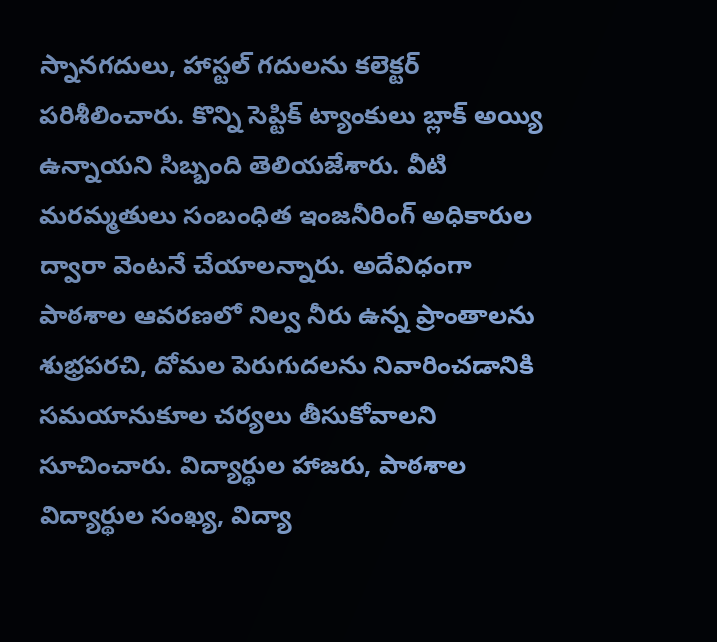స్నానగదులు, హాస్టల్ గదులను కలెక్టర్ పరిశీలించారు. కొన్ని సెప్టిక్ ట్యాంకులు బ్లాక్ అయ్యి ఉన్నాయని సిబ్బంది తెలియజేశారు. వీటి మరమ్మతులు సంబంధిత ఇంజనీరింగ్ అధికారుల ద్వారా వెంటనే చేయాలన్నారు. అదేవిధంగా పాఠశాల ఆవరణలో నిల్వ నీరు ఉన్న ప్రాంతాలను శుభ్రపరచి, దోమల పెరుగుదలను నివారించడానికి సమయానుకూల చర్యలు తీసుకోవాలని సూచించారు. విద్యార్థుల హాజరు, పాఠశాల విద్యార్థుల సంఖ్య, విద్యా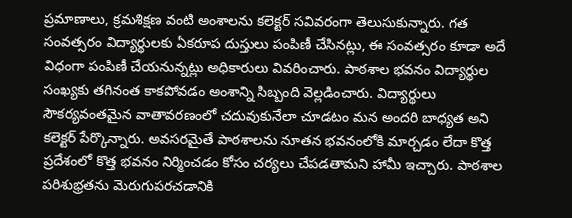ప్రమాణాలు, క్రమశిక్షణ వంటి అంశాలను కలెక్టర్ సవివరంగా తెలుసుకున్నారు. గత సంవత్సరం విద్యార్థులకు ఏకరూప దుస్తులు పంపిణీ చేసినట్లు, ఈ సంవత్సరం కూడా అదే విధంగా పంపిణీ చేయనున్నట్లు అధికారులు వివరించారు. పాఠశాల భవనం విద్యార్థుల సంఖ్యకు తగినంత కాకపోవడం అంశాన్ని సిబ్బంది వెల్లడించారు. విద్యార్థులు సౌకర్యవంతమైన వాతావరణంలో చదువుకునేలా చూడటం మన అందరి బాధ్యత అని కలెక్టర్ పేర్కొన్నారు. అవసరమైతే పాఠశాలను నూతన భవనంలోకి మార్చడం లేదా కొత్త ప్రదేశంలో కొత్త భవనం నిర్మించడం కోసం చర్యలు చేపడతామని హామీ ఇచ్చారు. పాఠశాల పరిశుభ్రతను మెరుగుపరచడానికి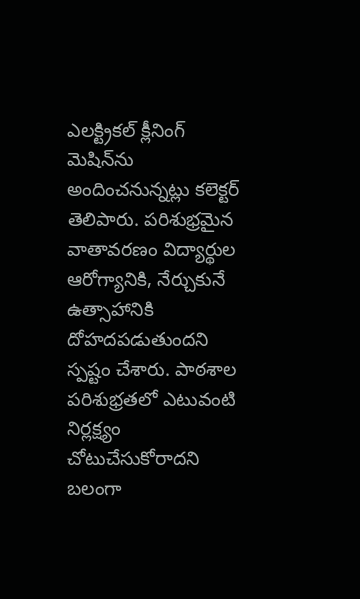ఎలక్ట్రికల్ క్లీనింగ్ మెషిన్‌ను అందించనున్నట్లు కలెక్టర్ తెలిపారు. పరిశుభ్రమైన వాతావరణం విద్యార్థుల ఆరోగ్యానికి, నేర్చుకునే ఉత్సాహానికి దోహదపడుతుందని స్పష్టం చేశారు. పాఠశాల పరిశుభ్రతలో ఎటువంటి నిర్లక్ష్యం చోటుచేసుకోరాదని బలంగా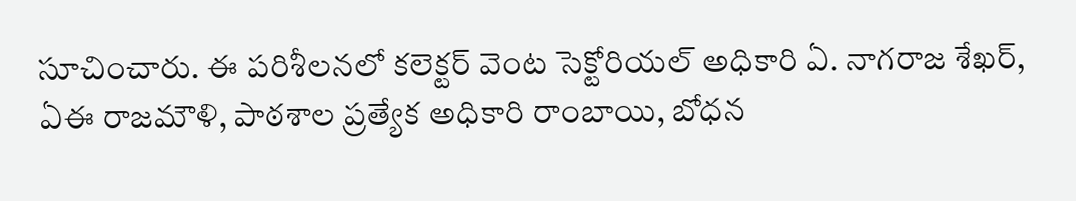సూచించారు. ఈ పరిశీలనలో కలెక్టర్ వెంట సెక్టోరియల్ అధికారి ఏ. నాగరాజ శేఖర్, ఏఈ రాజమౌళి, పాఠశాల ప్రత్యేక అధికారి రాంబాయి, బోధన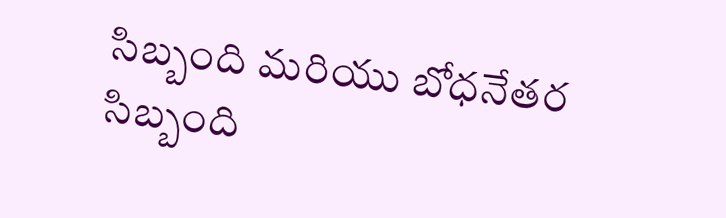సిబ్బంది మరియు బోధనేతర సిబ్బంది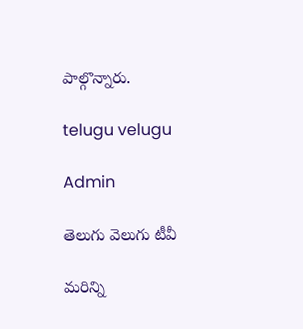పాల్గొన్నారు.

telugu velugu

Admin

తెలుగు వెలుగు టీవీ

మరిన్ని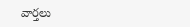వార్తలు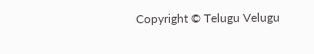Copyright © Telugu Velugu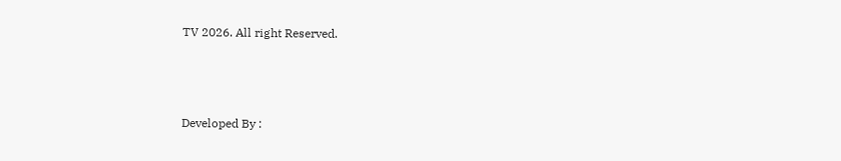TV 2026. All right Reserved.



Developed By :